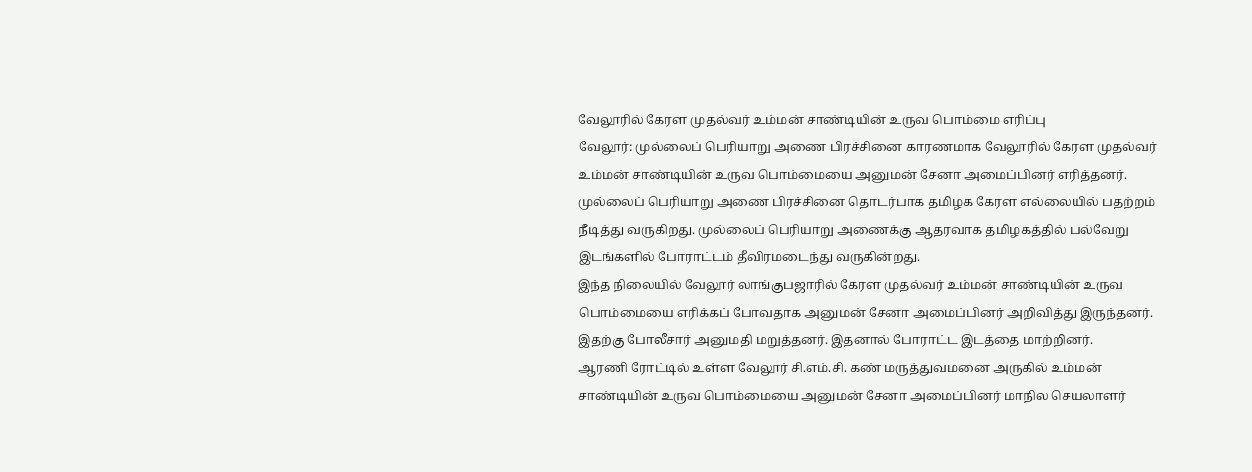வேலூரில் கேரள முதல்வர் உம்மன் சாண்டியின் உருவ பொம்மை எரிப்பு
வேலூர்: முல்லைப் பெரியாறு அணை பிரச்சினை காரணமாக வேலூரில் கேரள முதல்வர் உம்மன் சாண்டியின் உருவ பொம்மையை அனுமன் சேனா அமைப்பினர் எரித்தனர்.
முல்லைப் பெரியாறு அணை பிரச்சினை தொடர்பாக தமிழக கேரள எல்லையில் பதற்றம் நீடித்து வருகிறது. முல்லைப் பெரியாறு அணைக்கு ஆதரவாக தமிழகத்தில் பல்வேறு இடங்களில் போராட்டம் தீவிரமடைந்து வருகின்றது.
இந்த நிலையில் வேலூர் லாங்குபஜாரில் கேரள முதல்வர் உம்மன் சாண்டியின் உருவ பொம்மையை எரிக்கப் போவதாக அனுமன் சேனா அமைப்பினர் அறிவித்து இருந்தனர். இதற்கு போலீசார் அனுமதி மறுத்தனர். இதனால் போராட்ட இடத்தை மாற்றினர்.
ஆரணி ரோட்டில் உள்ள வேலூர் சி.எம்.சி. கண் மருத்துவமனை அருகில் உம்மன் சாண்டியின் உருவ பொம்மையை அனுமன் சேனா அமைப்பினர் மாநில செயலாளர்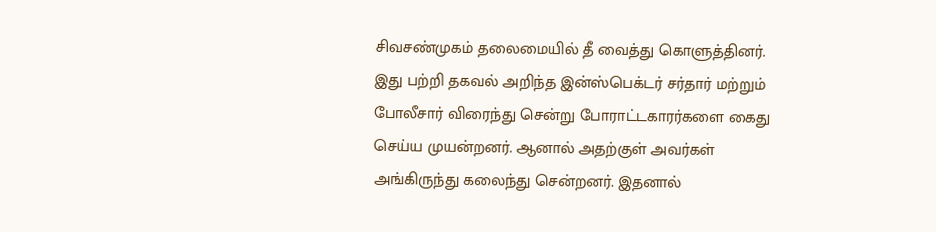சிவசண்முகம் தலைமையில் தீ வைத்து கொளுத்தினர்.
இது பற்றி தகவல் அறிந்த இன்ஸ்பெக்டர் சர்தார் மற்றும் போலீசார் விரைந்து சென்று போராட்டகாரர்களை கைது செய்ய முயன்றனர். ஆனால் அதற்குள் அவர்கள் அங்கிருந்து கலைந்து சென்றனர். இதனால்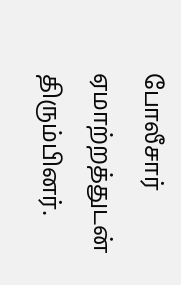போலீசார் ஏமாற்றத்துடன் திரும்பினர்.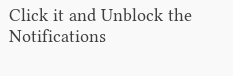Click it and Unblock the Notifications